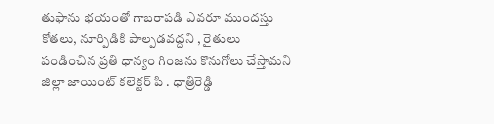తుఫాను భయంతో గాబరాపడి ఎవరూ ముందస్తు కోతలు, నూర్పిడికి పాల్పడవద్దని , రైతులు పండించిన ప్రతి ధాన్యం గింజను కొనుగోలు చేస్తామని జిల్లా జాయింట్ కలెక్టర్ పి . ధాత్రిరెడ్డి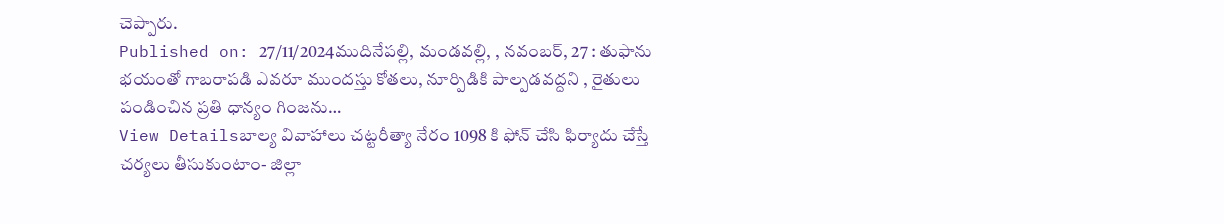చెప్పారు.
Published on: 27/11/2024ముదినేపల్లి, మండవల్లి, , నవంబర్, 27 : తుఫాను భయంతో గాబరాపడి ఎవరూ ముందస్తు కోతలు, నూర్పిడికి పాల్పడవద్దని , రైతులు పండించిన ప్రతి ధాన్యం గింజను…
View Detailsబాల్య వివాహాలు చట్టరీత్యా నేరం 1098 కి ఫోన్ చేసి ఫిర్యాదు చేస్తే చర్యలు తీసుకుంటాం- జిల్లా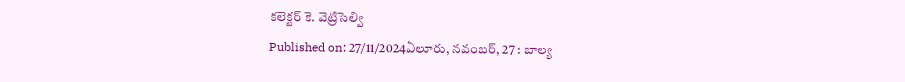కలెక్టర్ కె. వెట్రిసెల్వి
Published on: 27/11/2024ఏలూరు, నవంబర్, 27 : బాల్య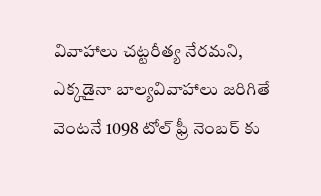వివాహాలు చట్టరీత్య నేరమని, ఎక్కడైనా బాల్యవివాహాలు జరిగితే వెంటనే 1098 టోల్ ఫ్రీ నెంబర్ కు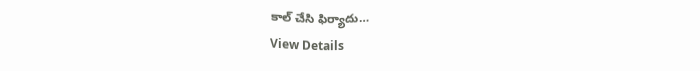కాల్ చేసి ఫిర్యాదు…
View Details